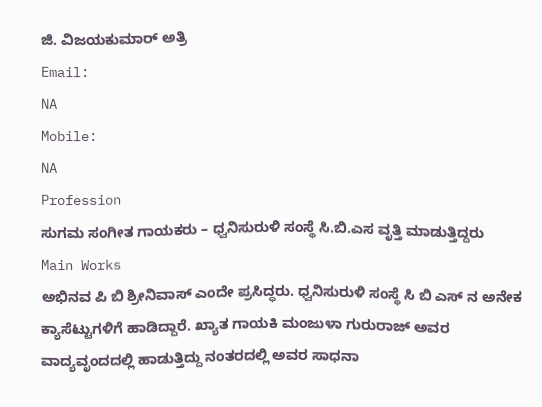ಜಿ. ವಿಜಯಕುಮಾರ್ ಅತ್ರಿ
Email:
NA
Mobile:
NA
Profession
ಸುಗಮ ಸಂಗೀತ ಗಾಯಕರು – ಧ್ವನಿಸುರುಳಿ ಸಂಸ್ಥೆ ಸಿ.ಬಿ.ಎಸ ವೃತ್ತಿ ಮಾಡುತ್ತಿದ್ದರು
Main Works
ಅಭಿನವ ಪಿ ಬಿ ಶ್ರೀನಿವಾಸ್ ಎಂದೇ ಪ್ರಸಿದ್ಧರು. ಧ್ವನಿಸುರುಳಿ ಸಂಸ್ಥೆ ಸಿ ಬಿ ಎಸ್ ನ ಅನೇಕ ಕ್ಯಾಸೆಟ್ಟುಗಳಿಗೆ ಹಾಡಿದ್ದಾರೆ. ಖ್ಯಾತ ಗಾಯಕಿ ಮಂಜುಳಾ ಗುರುರಾಜ್ ಅವರ ವಾದ್ಯವೃಂದದಲ್ಲಿ ಹಾಡುತ್ತಿದ್ದು ನಂತರದಲ್ಲಿ ಅವರ ಸಾಧನಾ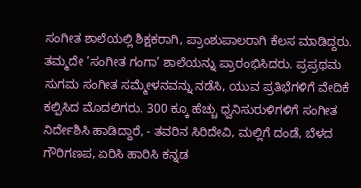ಸಂಗೀತ ಶಾಲೆಯಲ್ಲಿ ಶಿಕ್ಷಕರಾಗಿ, ಪ್ರಾಂಶುಪಾಲರಾಗಿ ಕೆಲಸ ಮಾಡಿದ್ದರು. ತಮ್ಮದೇ ‘ಸಂಗೀತ ಗಂಗಾ’ ಶಾಲೆಯನ್ನು ಪ್ರಾರಂಭಿಸಿದರು. ಪ್ರಪ್ರಥಮ ಸುಗಮ ಸಂಗೀತ ಸಮ್ಮೇಳನವನ್ನು ನಡೆಸಿ, ಯುವ ಪ್ರತಿಭೆಗಳಿಗೆ ವೇದಿಕೆ ಕಲ್ಪಿಸಿದ ಮೊದಲಿಗರು. 300 ಕ್ಕೂ ಹೆಚ್ಚು ಧ್ವನಿಸುರುಳಿಗಳಿಗೆ ಸಂಗೀತ ನಿರ್ದೇಶಿಸಿ ಹಾಡಿದ್ದಾರೆ, - ತವರಿನ ಸಿರಿದೇವಿ, ಮಲ್ಲಿಗೆ ದಂಡೆ, ಬೆಳದ ಗೌರಿಗಣಪ, ಏರಿಸಿ ಹಾರಿಸಿ ಕನ್ನಡ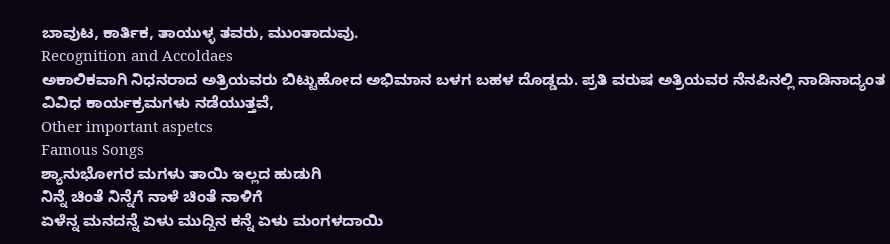ಬಾವುಟ, ಕಾರ್ತಿಕ, ತಾಯುಳ್ಳ ತವರು, ಮುಂತಾದುವು.
Recognition and Accoldaes
ಅಕಾಲಿಕವಾಗಿ ನಿಧನರಾದ ಅತ್ರಿಯವರು ಬಿಟ್ಟುಹೋದ ಅಭಿಮಾನ ಬಳಗ ಬಹಳ ದೊಡ್ಡದು. ಪ್ರತಿ ವರುಷ ಅತ್ರಿಯವರ ನೆನಪಿನಲ್ಲಿ ನಾಡಿನಾದ್ಯಂತ ವಿವಿಧ ಕಾರ್ಯಕ್ರಮಗಳು ನಡೆಯುತ್ತವೆ,
Other important aspetcs
Famous Songs
ಶ್ಯಾನುಭೋಗರ ಮಗಳು ತಾಯಿ ಇಲ್ಲದ ಹುಡುಗಿ
ನಿನ್ನೆ ಚಿಂತೆ ನಿನ್ನೆಗೆ ನಾಳೆ ಚಿಂತೆ ನಾಳಿಗೆ
ಏಳೆನ್ನ ಮನದನ್ನೆ ಏಳು ಮುದ್ದಿನ ಕನ್ನೆ ಏಳು ಮಂಗಳದಾಯಿ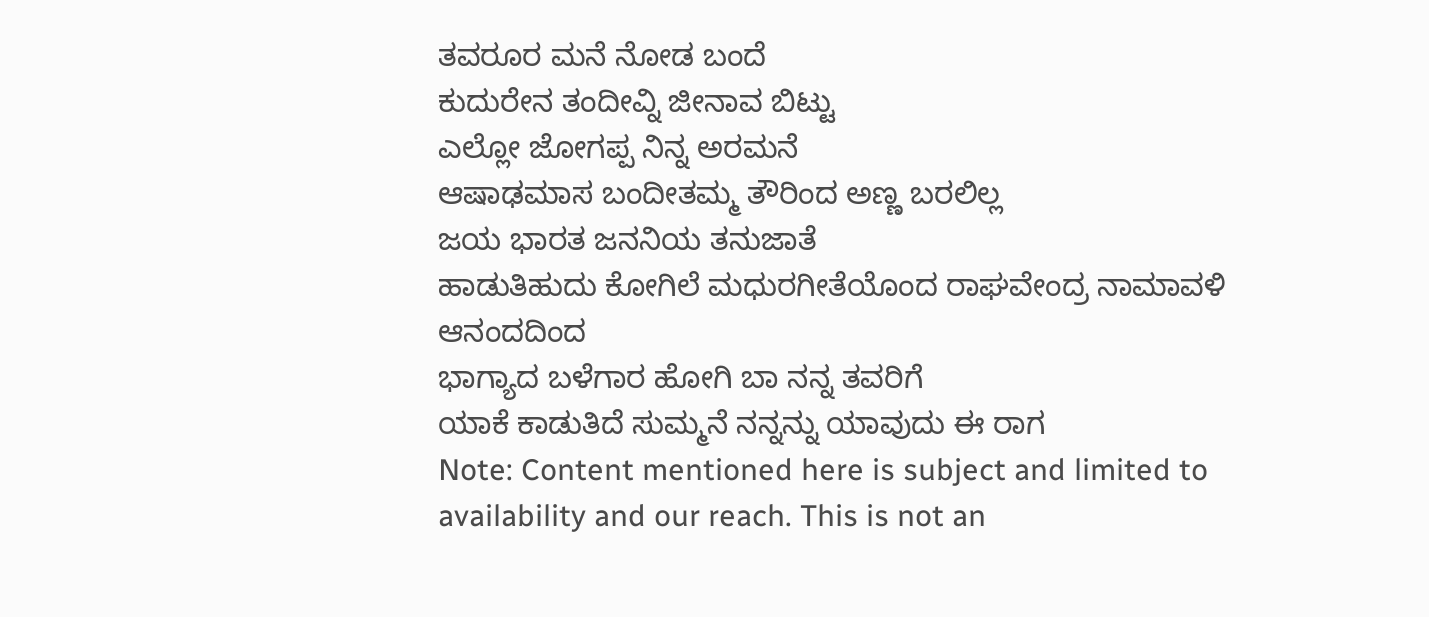ತವರೂರ ಮನೆ ನೋಡ ಬಂದೆ
ಕುದುರೇನ ತಂದೀವ್ನಿ ಜೀನಾವ ಬಿಟ್ಟು
ಎಲ್ಲೋ ಜೋಗಪ್ಪ ನಿನ್ನ ಅರಮನೆ
ಆಷಾಢಮಾಸ ಬಂದೀತಮ್ಮ ತೌರಿಂದ ಅಣ್ಣ ಬರಲಿಲ್ಲ
ಜಯ ಭಾರತ ಜನನಿಯ ತನುಜಾತೆ
ಹಾಡುತಿಹುದು ಕೋಗಿಲೆ ಮಧುರಗೀತೆಯೊಂದ ರಾಘವೇಂದ್ರ ನಾಮಾವಳಿ ಆನಂದದಿಂದ
ಭಾಗ್ಯಾದ ಬಳೆಗಾರ ಹೋಗಿ ಬಾ ನನ್ನ ತವರಿಗೆ
ಯಾಕೆ ಕಾಡುತಿದೆ ಸುಮ್ಮನೆ ನನ್ನನ್ನು ಯಾವುದು ಈ ರಾಗ
Note: Content mentioned here is subject and limited to availability and our reach. This is not an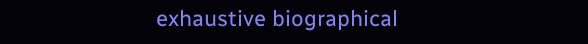exhaustive biographical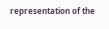representation of the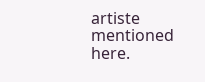artiste mentioned here.